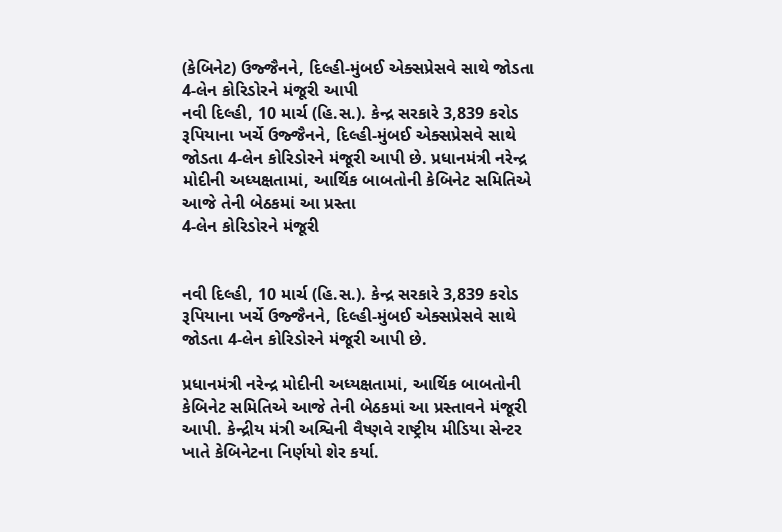(કેબિનેટ) ઉજ્જૈનને, દિલ્હી-મુંબઈ એક્સપ્રેસવે સાથે જોડતા 4-લેન કોરિડોરને મંજૂરી આપી
નવી દિલ્હી, 10 માર્ચ (હિ.સ.). કેન્દ્ર સરકારે 3,839 કરોડ રૂપિયાના ખર્ચે ઉજ્જૈનને, દિલ્હી-મુંબઈ એક્સપ્રેસવે સાથે જોડતા 4-લેન કોરિડોરને મંજૂરી આપી છે. પ્રધાનમંત્રી નરેન્દ્ર મોદીની અધ્યક્ષતામાં, આર્થિક બાબતોની કેબિનેટ સમિતિએ આજે તેની બેઠકમાં આ પ્રસ્તા
4-લેન કોરિડોરને મંજૂરી


નવી દિલ્હી, 10 માર્ચ (હિ.સ.). કેન્દ્ર સરકારે 3,839 કરોડ રૂપિયાના ખર્ચે ઉજ્જૈનને, દિલ્હી-મુંબઈ એક્સપ્રેસવે સાથે જોડતા 4-લેન કોરિડોરને મંજૂરી આપી છે.

પ્રધાનમંત્રી નરેન્દ્ર મોદીની અધ્યક્ષતામાં, આર્થિક બાબતોની કેબિનેટ સમિતિએ આજે તેની બેઠકમાં આ પ્રસ્તાવને મંજૂરી આપી. કેન્દ્રીય મંત્રી અશ્વિની વૈષ્ણવે રાષ્ટ્રીય મીડિયા સેન્ટર ખાતે કેબિનેટના નિર્ણયો શેર કર્યા.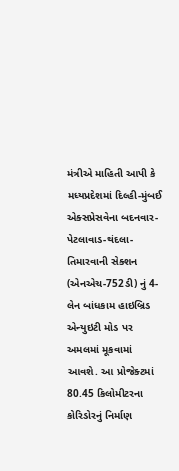મંત્રીએ માહિતી આપી કે મધ્યપ્રદેશમાં દિલ્હી-મુંબઈ એક્સપ્રેસવેના બદનવાર-પેટલાવાડ-થંદલા-તિમારવાની સેક્શન (એનએચ-752ડી) નું 4-લેન બાંધકામ હાઇબ્રિડ એન્યુઇટી મોડ પર અમલમાં મૂકવામાં આવશે. આ પ્રોજેક્ટમાં 80.45 કિલોમીટરના કોરિડોરનું નિર્માણ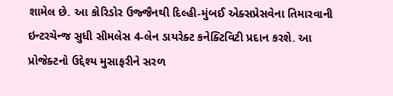શામેલ છે. આ કોરિડોર ઉજ્જૈનથી દિલ્હી-મુંબઈ એક્સપ્રેસવેના તિમારવાની ઇન્ટરચેન્જ સુધી સીમલેસ 4-લેન ડાયરેક્ટ કનેક્ટિવિટી પ્રદાન કરશે. આ પ્રોજેક્ટનો ઉદ્દેશ્ય મુસાફરીને સરળ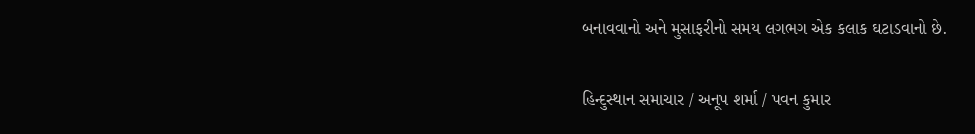બનાવવાનો અને મુસાફરીનો સમય લગભગ એક કલાક ઘટાડવાનો છે.

હિન્દુસ્થાન સમાચાર / અનૂપ શર્મા / પવન કુમાર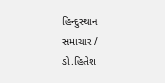હિન્દુસ્થાન સમાચાર / ડો.હિતેશ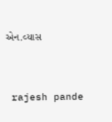એન.વ્યાસ


 rajesh pande